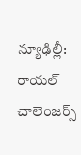న్యూఢిల్లీ: రాయల్ చాలెంజర్స్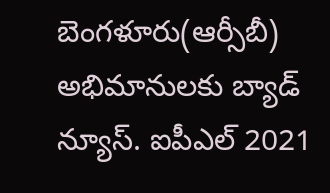బెంగళూరు(ఆర్సీబీ) అభిమానులకు బ్యాడ్ న్యూస్. ఐపీఎల్ 2021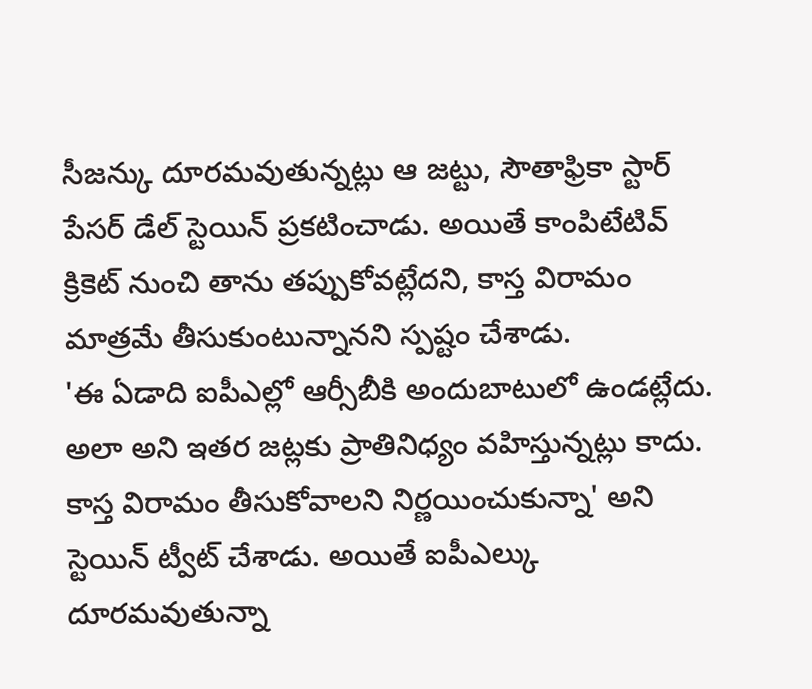సీజన్కు దూరమవుతున్నట్లు ఆ జట్టు, సౌతాఫ్రికా స్టార్ పేసర్ డేల్ స్టెయిన్ ప్రకటించాడు. అయితే కాంపిటేటివ్ క్రికెట్ నుంచి తాను తప్పుకోవట్లేదని, కాస్త విరామం మాత్రమే తీసుకుంటున్నానని స్పష్టం చేశాడు.
'ఈ ఏడాది ఐపీఎల్లో ఆర్సీబీకి అందుబాటులో ఉండట్లేదు. అలా అని ఇతర జట్లకు ప్రాతినిధ్యం వహిస్తున్నట్లు కాదు. కాస్త విరామం తీసుకోవాలని నిర్ణయించుకున్నా' అని స్టెయిన్ ట్వీట్ చేశాడు. అయితే ఐపీఎల్కు దూరమవుతున్నా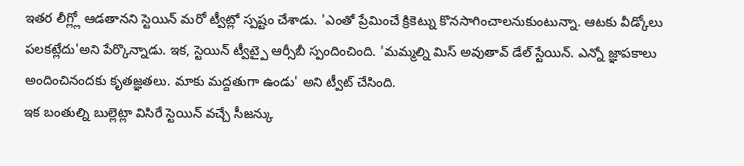ఇతర లీగ్ల్లో ఆడతానని స్టెయిన్ మరో ట్వీట్లో స్పష్టం చేశాడు. 'ఎంతో ప్రేమించే క్రికెట్ను కొనసాగించాలనుకుంటున్నా. ఆటకు వీడ్కోలు పలకట్లేదు'అని పేర్కొన్నాడు. ఇక, స్టెయిన్ ట్వీట్పై ఆర్సీబీ స్పందించింది. 'మమ్మల్ని మిస్ అవుతావ్ డేల్ స్టేయిన్. ఎన్నో జ్ఞాపకాలు అందించినందకు కృతజ్ఞతలు. మాకు మద్దతుగా ఉండు' అని ట్వీట్ చేసింది.
ఇక బంతుల్ని బుల్లెట్లా విసిరే స్టెయిన్ వచ్చే సీజన్కు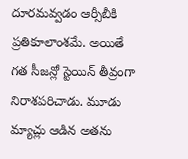దూరమవ్వడం ఆర్సీబీకి ప్రతికూలాంశమే. అయితే గత సీజన్లో స్టెయిన్ తీవ్రంగా నిరాశపరిచాడు. మూడు మ్యాచ్లు ఆడిన అతను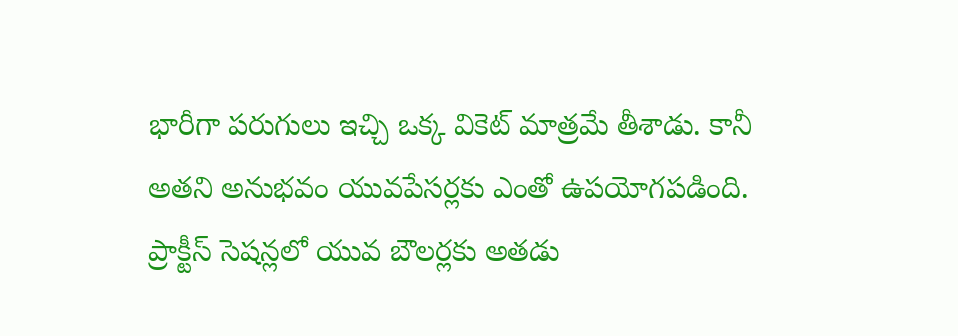భారీగా పరుగులు ఇచ్చి ఒక్క వికెట్ మాత్రమే తీశాడు. కానీ అతని అనుభవం యువపేసర్లకు ఎంతో ఉపయోగపడింది. ప్రాక్టీస్ సెషన్లలో యువ బౌలర్లకు అతడు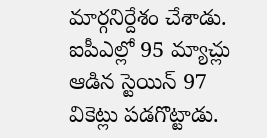మార్గనిర్దేశం చేశాడు. ఐపీఎల్లో 95 మ్యాచ్లు ఆడిన స్టెయిన్ 97 వికెట్లు పడగొట్టాడు.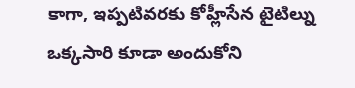కాగా, ఇప్పటివరకు కోహ్లీసేన టైటిల్ను ఒక్కసారి కూడా అందుకోని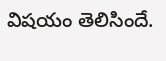విషయం తెలిసిందే.